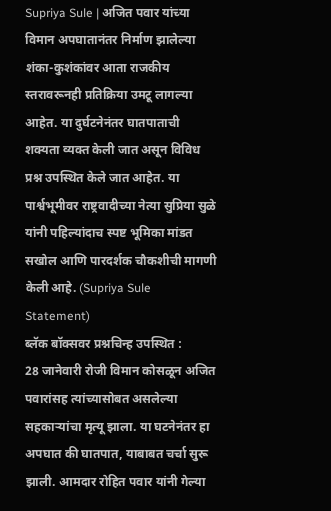Supriya Sule | अजित पवार यांच्या विमान अपघातानंतर निर्माण झालेल्या शंका-कुशंकांवर आता राजकीय स्तरावरूनही प्रतिक्रिया उमटू लागल्या आहेत. या दुर्घटनेनंतर घातपाताची शक्यता व्यक्त केली जात असून विविध प्रश्न उपस्थित केले जात आहेत. या पार्श्वभूमीवर राष्ट्रवादीच्या नेत्या सुप्रिया सुळे यांनी पहिल्यांदाच स्पष्ट भूमिका मांडत सखोल आणि पारदर्शक चौकशीची मागणी केली आहे. (Supriya Sule Statement)
ब्लॅक बॉक्सवर प्रश्नचिन्ह उपस्थित :
28 जानेवारी रोजी विमान कोसळून अजित पवारांसह त्यांच्यासोबत असलेल्या सहकाऱ्यांचा मृत्यू झाला. या घटनेनंतर हा अपघात की घातपात, याबाबत चर्चा सुरू झाली. आमदार रोहित पवार यांनी गेल्या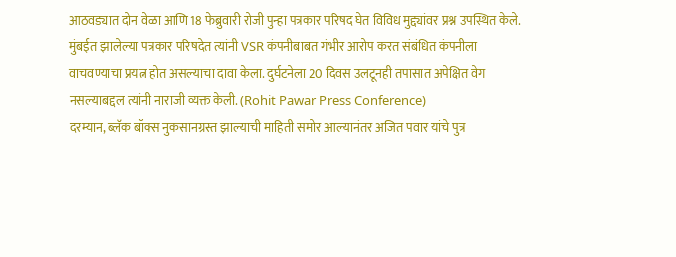आठवड्यात दोन वेळा आणि 18 फेब्रुवारी रोजी पुन्हा पत्रकार परिषद घेत विविध मुद्द्यांवर प्रश्न उपस्थित केले. मुंबईत झालेल्या पत्रकार परिषदेत त्यांनी VSR कंपनीबाबत गंभीर आरोप करत संबंधित कंपनीला वाचवण्याचा प्रयत्न होत असल्याचा दावा केला. दुर्घटनेला 20 दिवस उलटूनही तपासात अपेक्षित वेग नसल्याबद्दल त्यांनी नाराजी व्यक्त केली. (Rohit Pawar Press Conference)
दरम्यान, ब्लॅक बॉक्स नुकसानग्रस्त झाल्याची माहिती समोर आल्यानंतर अजित पवार यांचे पुत्र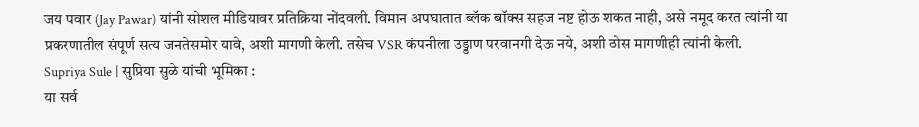जय पवार (Jay Pawar) यांनी सोशल मीडियावर प्रतिक्रिया नोंदवली. विमान अपघातात ब्लॅक बॉक्स सहज नष्ट होऊ शकत नाही, असे नमूद करत त्यांनी या प्रकरणातील संपूर्ण सत्य जनतेसमोर यावे, अशी मागणी केली. तसेच VSR कंपनीला उड्डाण परवानगी देऊ नये, अशी ठोस मागणीही त्यांनी केली.
Supriya Sule | सुप्रिया सुळे यांची भूमिका :
या सर्व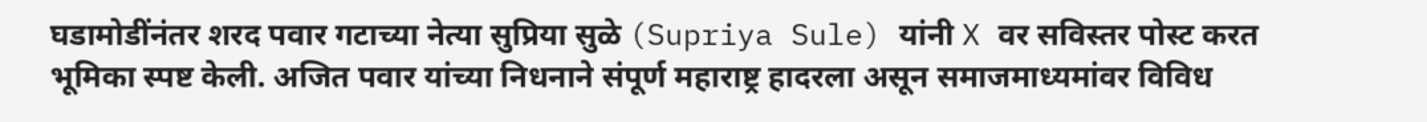घडामोडींनंतर शरद पवार गटाच्या नेत्या सुप्रिया सुळे (Supriya Sule) यांनी X वर सविस्तर पोस्ट करत भूमिका स्पष्ट केली. अजित पवार यांच्या निधनाने संपूर्ण महाराष्ट्र हादरला असून समाजमाध्यमांवर विविध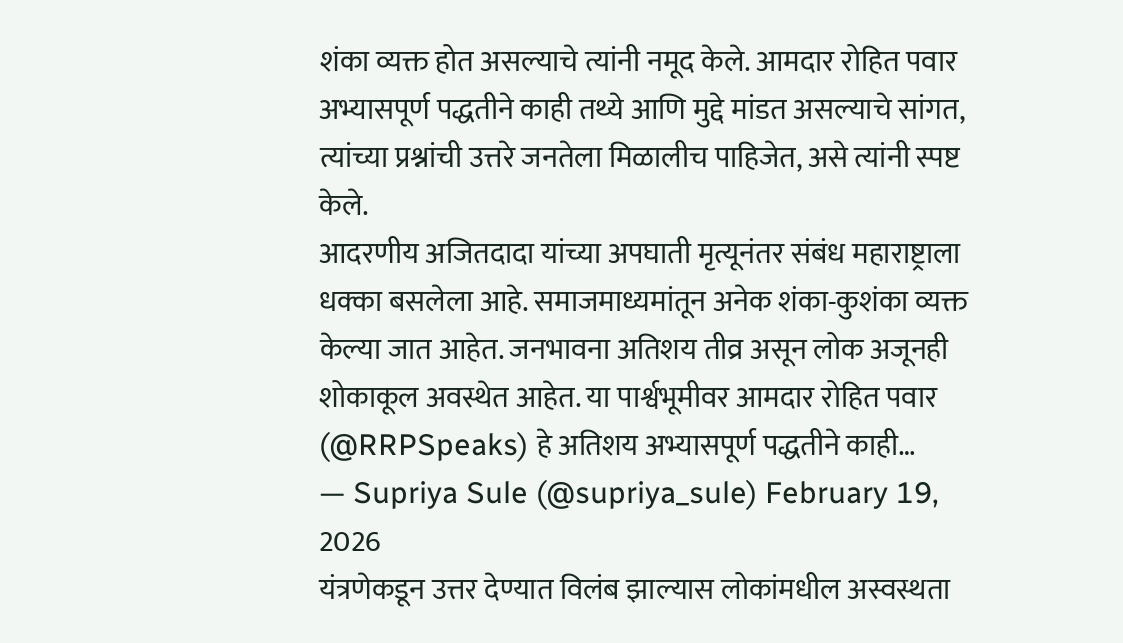शंका व्यक्त होत असल्याचे त्यांनी नमूद केले. आमदार रोहित पवार अभ्यासपूर्ण पद्धतीने काही तथ्ये आणि मुद्दे मांडत असल्याचे सांगत, त्यांच्या प्रश्नांची उत्तरे जनतेला मिळालीच पाहिजेत, असे त्यांनी स्पष्ट केले.
आदरणीय अजितदादा यांच्या अपघाती मृत्यूनंतर संबंध महाराष्ट्राला धक्का बसलेला आहे. समाजमाध्यमांतून अनेक शंका-कुशंका व्यक्त केल्या जात आहेत. जनभावना अतिशय तीव्र असून लोक अजूनही शोकाकूल अवस्थेत आहेत. या पार्श्वभूमीवर आमदार रोहित पवार (@RRPSpeaks) हे अतिशय अभ्यासपूर्ण पद्धतीने काही…
— Supriya Sule (@supriya_sule) February 19, 2026
यंत्रणेकडून उत्तर देण्यात विलंब झाल्यास लोकांमधील अस्वस्थता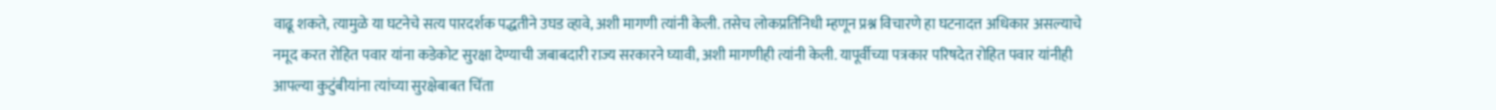वाढू शकते, त्यामुळे या घटनेचे सत्य पारदर्शक पद्धतीने उघड व्हावे, अशी मागणी त्यांनी केली. तसेच लोकप्रतिनिधी म्हणून प्रश्न विचारणे हा घटनादत्त अधिकार असल्याचे नमूद करत रोहित पवार यांना कडेकोट सुरक्षा देण्याची जबाबदारी राज्य सरकारने घ्यावी, अशी मागणीही त्यांनी केली. यापूर्वीच्या पत्रकार परिषदेत रोहित पवार यांनीही आपल्या कुटुंबीयांना त्यांच्या सुरक्षेबाबत चिंता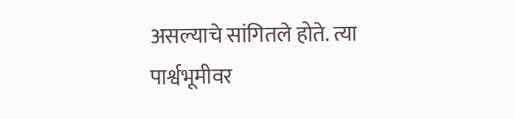असल्याचे सांगितले होते. त्या पार्श्वभूमीवर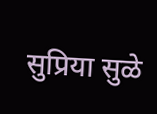सुप्रिया सुळे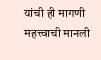यांची ही मागणी महत्त्वाची मानली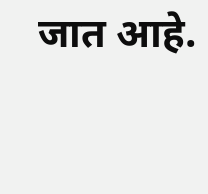जात आहे.